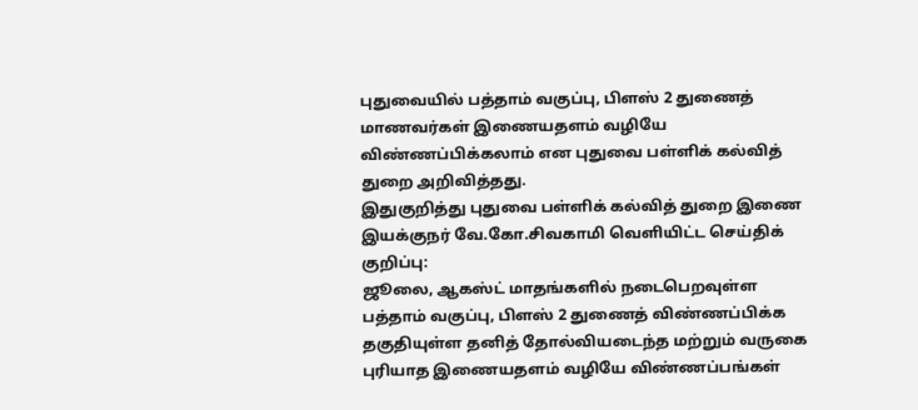புதுவையில் பத்தாம் வகுப்பு, பிளஸ் 2 துணைத் மாணவர்கள் இணையதளம் வழியே விண்ணப்பிக்கலாம் என புதுவை பள்ளிக் கல்வித் துறை அறிவித்தது.
இதுகுறித்து புதுவை பள்ளிக் கல்வித் துறை இணை இயக்குநர் வே.கோ.சிவகாமி வெளியிட்ட செய்திக் குறிப்பு:
ஜூலை, ஆகஸ்ட் மாதங்களில் நடைபெறவுள்ள பத்தாம் வகுப்பு, பிளஸ் 2 துணைத் விண்ணப்பிக்க தகுதியுள்ள தனித் தோல்வியடைந்த மற்றும் வருகை புரியாத இணையதளம் வழியே விண்ணப்பங்கள்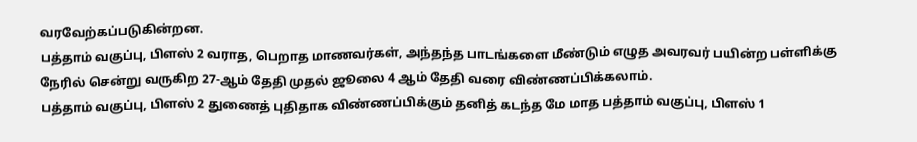வரவேற்கப்படுகின்றன.
பத்தாம் வகுப்பு, பிளஸ் 2 வராத, பெறாத மாணவர்கள், அந்தந்த பாடங்களை மீண்டும் எழுத அவரவர் பயின்ற பள்ளிக்கு நேரில் சென்று வருகிற 27-ஆம் தேதி முதல் ஜூலை 4 ஆம் தேதி வரை விண்ணப்பிக்கலாம்.
பத்தாம் வகுப்பு, பிளஸ் 2 துணைத் புதிதாக விண்ணப்பிக்கும் தனித் கடந்த மே மாத பத்தாம் வகுப்பு, பிளஸ் 1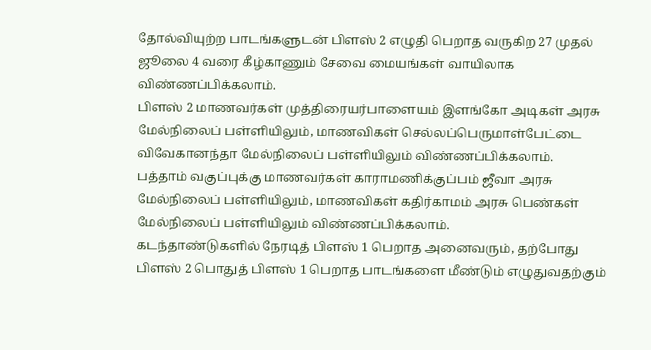தோல்வியுற்ற பாடங்களுடன் பிளஸ் 2 எழுதி பெறாத வருகிற 27 முதல் ஜூலை 4 வரை கீழ்காணும் சேவை மையங்கள் வாயிலாக விண்ணப்பிக்கலாம்.
பிளஸ் 2 மாணவர்கள் முத்திரையர்பாளையம் இளங்கோ அடிகள் அரசு மேல்நிலைப் பள்ளியிலும், மாணவிகள் செல்லப்பெருமாள்பேட்டை விவேகானந்தா மேல்நிலைப் பள்ளியிலும் விண்ணப்பிக்கலாம்.
பத்தாம் வகுப்புக்கு மாணவர்கள் காராமணிக்குப்பம் ஜீவா அரசு மேல்நிலைப் பள்ளியிலும், மாணவிகள் கதிர்காமம் அரசு பெண்கள் மேல்நிலைப் பள்ளியிலும் விண்ணப்பிக்கலாம்.
கடந்தாண்டுகளில் நேரடித் பிளஸ் 1 பெறாத அனைவரும், தற்போது பிளஸ் 2 பொதுத் பிளஸ் 1 பெறாத பாடங்களை மீண்டும் எழுதுவதற்கும்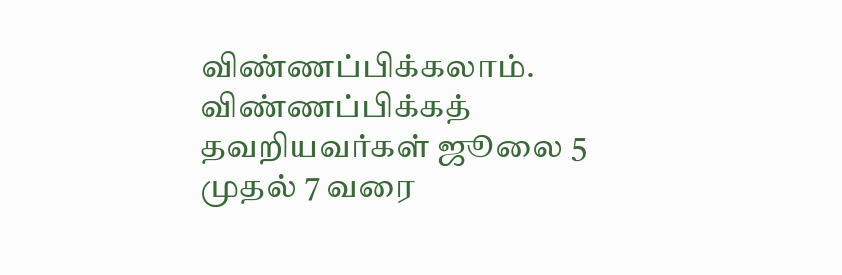விண்ணப்பிக்கலாம்.
விண்ணப்பிக்கத் தவறியவர்கள் ஜூலை 5 முதல் 7 வரை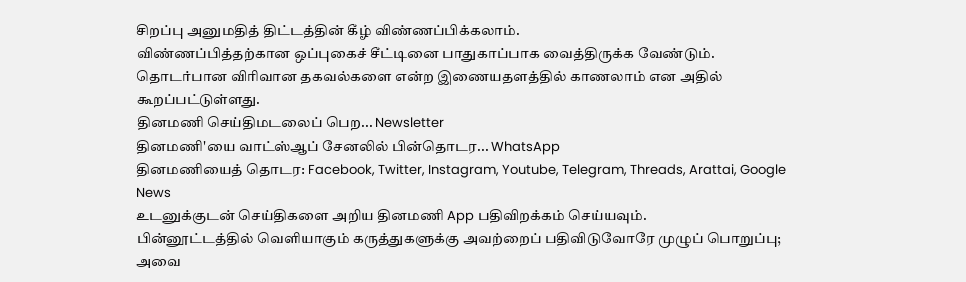சிறப்பு அனுமதித் திட்டத்தின் கீழ் விண்ணப்பிக்கலாம்.
விண்ணப்பித்தற்கான ஒப்புகைச் சீட்டினை பாதுகாப்பாக வைத்திருக்க வேண்டும்.
தொடர்பான விரிவான தகவல்களை என்ற இணையதளத்தில் காணலாம் என அதில் கூறப்பட்டுள்ளது.
தினமணி செய்திமடலைப் பெற... Newsletter
தினமணி'யை வாட்ஸ்ஆப் சேனலில் பின்தொடர... WhatsApp
தினமணியைத் தொடர: Facebook, Twitter, Instagram, Youtube, Telegram, Threads, Arattai, Google News
உடனுக்குடன் செய்திகளை அறிய தினமணி App பதிவிறக்கம் செய்யவும்.
பின்னூட்டத்தில் வெளியாகும் கருத்துகளுக்கு அவற்றைப் பதிவிடுவோரே முழுப் பொறுப்பு; அவை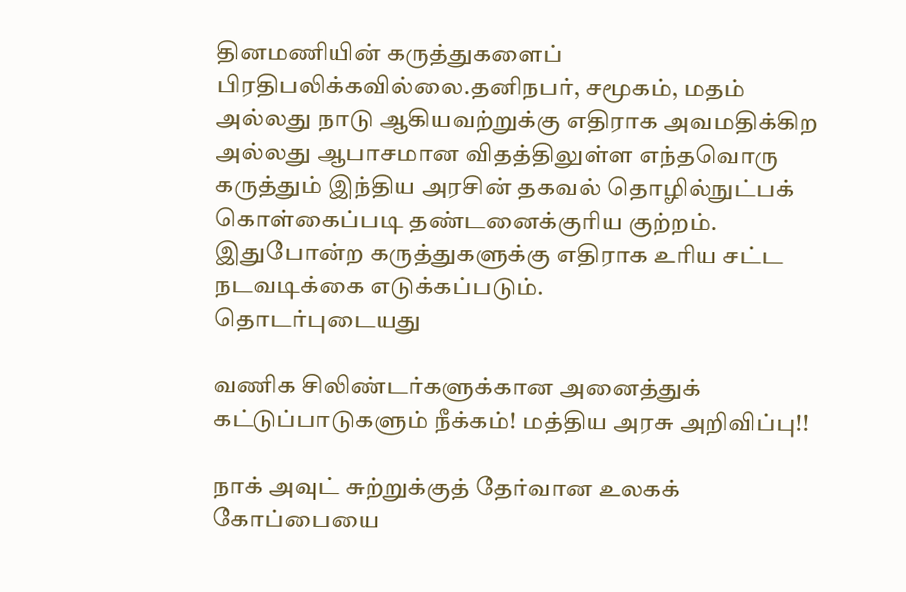தினமணியின் கருத்துகளைப் பிரதிபலிக்கவில்லை.தனிநபர், சமூகம், மதம் அல்லது நாடு ஆகியவற்றுக்கு எதிராக அவமதிக்கிற அல்லது ஆபாசமான விதத்திலுள்ள எந்தவொரு கருத்தும் இந்திய அரசின் தகவல் தொழில்நுட்பக் கொள்கைப்படி தண்டனைக்குரிய குற்றம். இதுபோன்ற கருத்துகளுக்கு எதிராக உரிய சட்ட நடவடிக்கை எடுக்கப்படும்.
தொடர்புடையது

வணிக சிலிண்டர்களுக்கான அனைத்துக் கட்டுப்பாடுகளும் நீக்கம்! மத்திய அரசு அறிவிப்பு!!

நாக் அவுட் சுற்றுக்குத் தேர்வான உலகக் கோப்பையை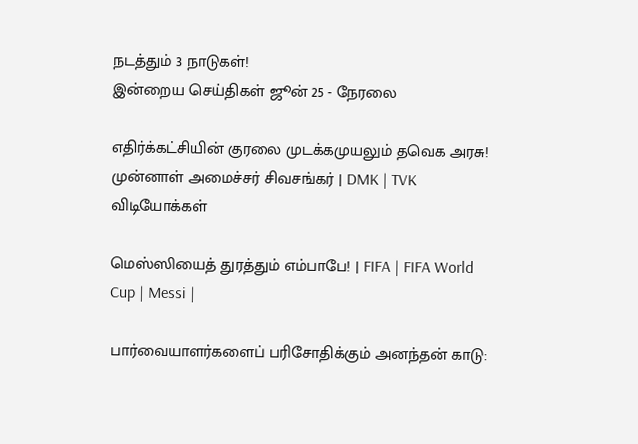நடத்தும் 3 நாடுகள்!
இன்றைய செய்திகள் ஜூன் 25 - நேரலை

எதிர்க்கட்சியின் குரலை முடக்கமுயலும் தவெக அரசு! முன்னாள் அமைச்சர் சிவசங்கர் | DMK | TVK
விடியோக்கள்

மெஸ்ஸியைத் துரத்தும் எம்பாபே! | FIFA | FIFA World Cup | Messi |

பார்வையாளர்களைப் பரிசோதிக்கும் அனந்தன் காடு: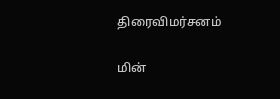திரைவிமர்சனம்

மின்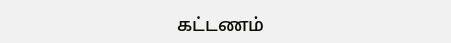கட்டணம்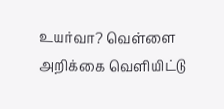உயர்வா? வெள்ளை அறிக்கை வெளியிட்டு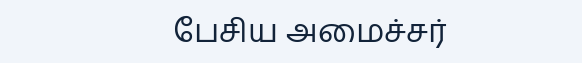பேசிய அமைச்சர்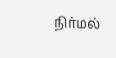நிர்மல்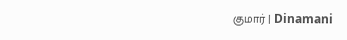குமார் | Dinamani